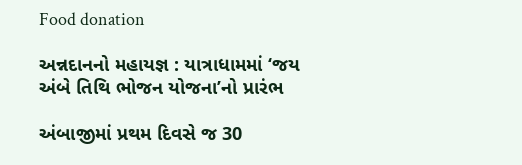Food donation

અન્નદાનનો મહાયજ્ઞ : યાત્રાધામમાં ‘જય અંબે તિથિ ભોજન યોજના’નો પ્રારંભ

અંબાજીમાં પ્રથમ દિવસે જ 30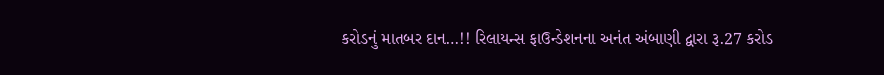કરોડનું માતબર દાન…!! રિલાયન્સ ફાઉન્ડેશનના અનંત અંબાણી દ્વારા રૂ.27 કરોડ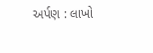અર્પણ : લાખો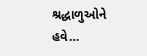શ્રદ્ધાળુઓને હવે…